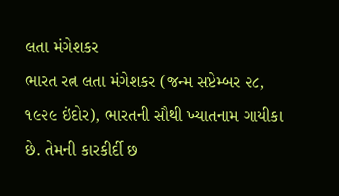લતા મંગેશકર
ભારત રત્ન લતા મંગેશકર (જન્મ સપ્ટેમ્બર ૨૮, ૧૯૨૯ ઇંદોર), ભારતની સૌથી ખ્યાતનામ ગાયીકા છે. તેમની કારકીર્દી છ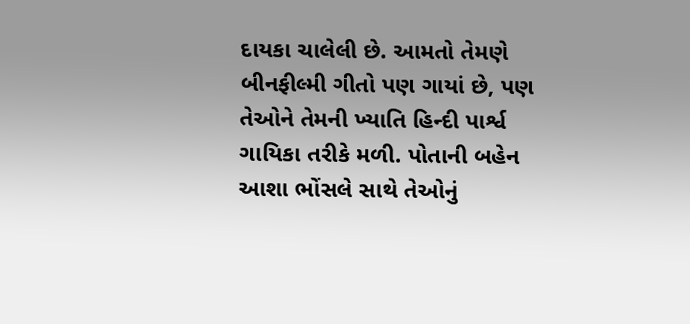દાયકા ચાલેલી છે. આમતો તેમણે બીનફીલ્મી ગીતો પણ ગાયાં છે, પણ તેઓને તેમની ખ્યાતિ હિન્દી પાર્શ્વ ગાયિકા તરીકે મળી. પોતાની બહેન આશા ભોંસલે સાથે તેઓનું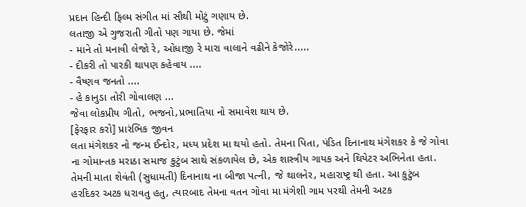પ્રદાન હિન્દી ફિલ્મ સંગીત માં સૌથી મોટું ગણાય છે.
લતાજી એ ગુજરાતી ગીતો પણ ગાયા છે. જેમાં
- માને તો મનાવી લેજો રે, ઓધાજી રે મારા વાલાને વઢીને કેજોરે.....
- દીકરી તો પારકી થાપણ કહેવાય ....
- વૈષ્ણવ જનતો ....
- હે કાનુડા તોરી ગોવાલણ ...
જેવા લોકપ્રીય ગીતો, ભજનો,પ્રભાતિયા નો સમાવેશ થાય છે.
[ફેરફાર કરો] પ્રારંભિક જીવન
લતા મંગેશકર નો જન્મ ઈન્દોર, મધ્ય પ્રદેશ મા થયો હતો. તેમના પિતા, પંડિત દિનાનાથ મંગેશકર કે જે ગોવા ના ગોમાન્તક મરાઠા સમાજ કુટુંબ સાથે સંકળાયેલ છે, એક શાસ્ત્રીય ગાયક અને થિયેટર અભિનેતા હતા. તેમની માતા શેવંતી (સુધામતી) દિનાનાથ ના બીજા પત્ની, જે થાલનેર, મહારાષ્ટ્ર થી હતા. આ કુટુંબ હરદિકર અટક ધરાવતુ હતુ, ત્યારબાદ તેમના વતન ગોવા મા મંગેશી ગામ પરથી તેમની અટક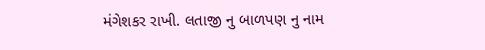મંગેશકર રાખી. લતાજી નુ બાળપણ નુ નામ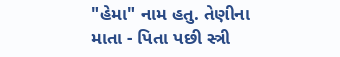"હેમા" નામ હતુ. તેણીના માતા - પિતા પછી સ્ત્રી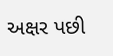અક્ષર પછી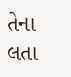તેના લતા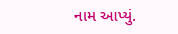નામ આપ્યું.